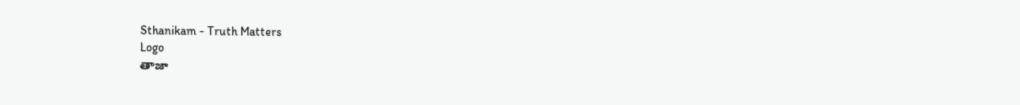Sthanikam - Truth Matters
Logo
తాజా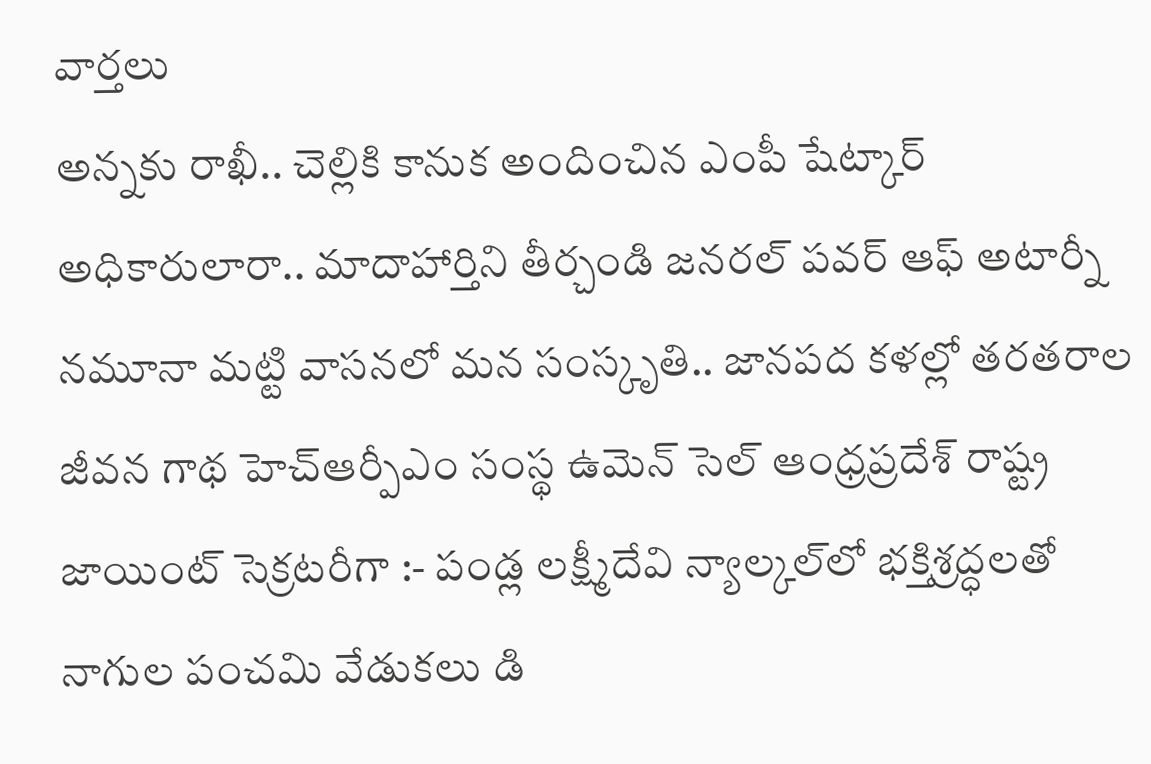వార్తలు
అన్నకు రాఖీ.. చెల్లికి కానుక అందించిన ఎంపీ షేట్కార్ అధికారులారా.. మాదాహార్తిని తీర్చండి జనరల్ పవర్ ఆఫ్ అటార్నీ నమూనా మట్టి వాసనలో మన సంస్కృతి.. జానపద కళల్లో తరతరాల జీవన గాథ హెచ్ఆర్పీఎం సంస్థ ఉమెన్ సెల్ ఆంధ్రప్రదేశ్ రాష్ట్ర జాయింట్ సెక్రటరీగా :- పండ్ల లక్ష్మీదేవి న్యాల్కల్‌లో భక్తిశ్రద్ధలతో నాగుల పంచమి వేడుకలు డి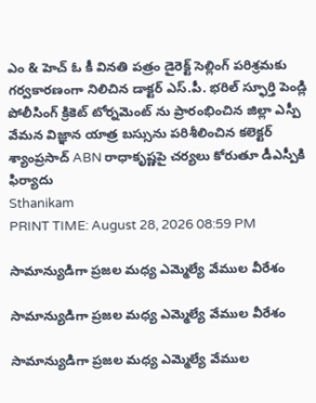ఎం & హెచ్ ఓ కీ వినతి పత్రం డైరెక్ట్ సెల్లింగ్ పరిశ్రమకు గర్వకారణంగా నిలిచిన డాక్టర్ ఎస్.పీ. భరిల్ స్ఫూర్తి పెండ్లి పోలీసింగ్ క్రికెట్ టోర్నమెంట్ ను ప్రారంభించిన జిల్లా ఎస్పీ వేమన విజ్ఞాన యాత్ర బస్సును పరిశీలించిన కలెక్టర్ శ్యాంప్రసాద్ ABN రాధాకృష్ణపై చర్యలు కోరుతూ డీఎస్పీకి ఫిర్యాదు
Sthanikam
PRINT TIME: August 28, 2026 08:59 PM

సామాన్యుడిగా ప్రజల మధ్య ఎమ్మెల్యే వేముల వీరేశం

సామాన్యుడిగా ప్రజల మధ్య ఎమ్మెల్యే వేముల వీరేశం

సామాన్యుడిగా ప్రజల మధ్య ఎమ్మెల్యే వేముల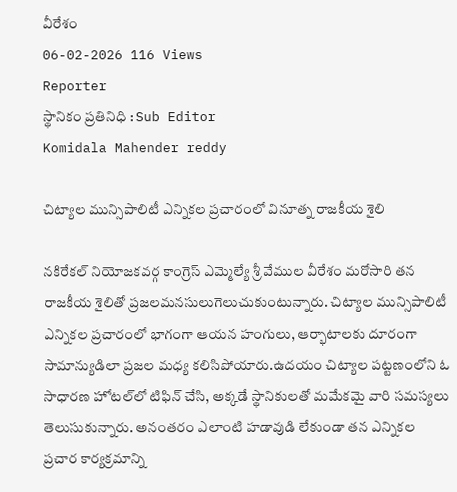వీరేశం
06-02-2026 116 Views
Reporter
స్థానికం ప్రతినిధి : Sub Editor
Komidala Mahender reddy

చిట్యాల మున్సిపాలిటీ ఎన్నికల ప్రచారంలో వినూత్న రాజకీయ శైలి

నకిరేకల్ నియోజకవర్గ కాంగ్రెస్ ఎమ్మెల్యే శ్రీ వేముల వీరేశం మరోసారి తన రాజకీయ శైలితో ప్రజలమనసులుగెలుచుకుంటున్నారు. చిట్యాల మున్సిపాలిటీ ఎన్నికల ప్రచారంలో భాగంగా ఆయన హంగులు, ఆర్భాటాలకు దూరంగా సామాన్యుడిలా ప్రజల మధ్య కలిసిపోయారు.ఉదయం చిట్యాల పట్టణంలోని ఓ సాధారణ హోటల్‌లో టిఫిన్ చేసి, అక్కడే స్థానికులతో మమేకమై వారి సమస్యలు తెలుసుకున్నారు. అనంతరం ఎలాంటి హడావుడి లేకుండా తన ఎన్నికల ప్రచార కార్యక్రమాన్ని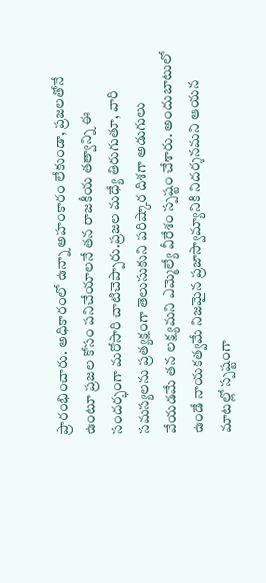ప్రారంభించారు. అధికారంలో ఉన్నా అహంకారం లేకుండా, ప్రజలతోనే ఉంటూ ప్రజల కోసం పనిచేయాలనే తన రాజకీయ తత్వాన్ని ఈ సందర్భంగా మరోసారి చాటిచెప్పారు.ప్రజల మధ్యే తిరుగుతూ, వారి సమస్యలను ప్రత్యక్షంగా తెలుసుకుని పరిష్కార దిశగా అడుగులు వేయడమే తన లక్ష్యమని ఎమ్మెల్యే వీరేశం స్పష్టం చేశారు. అందుబాటులో ఉండే నాయకత్వమే నిజమైన ప్రజాస్వామ్యానికి నిదర్శనమని ఆయన మాటల్లో స్పష్టంగా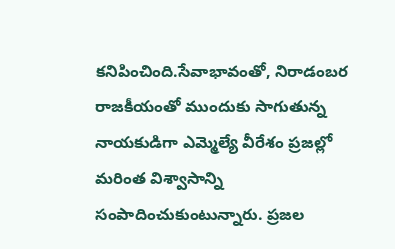కనిపించింది.సేవాభావంతో, నిరాడంబర రాజకీయంతో ముందుకు సాగుతున్న నాయకుడిగా ఎమ్మెల్యే వీరేశం ప్రజల్లో మరింత విశ్వాసాన్ని సంపాదించుకుంటున్నారు. ప్రజల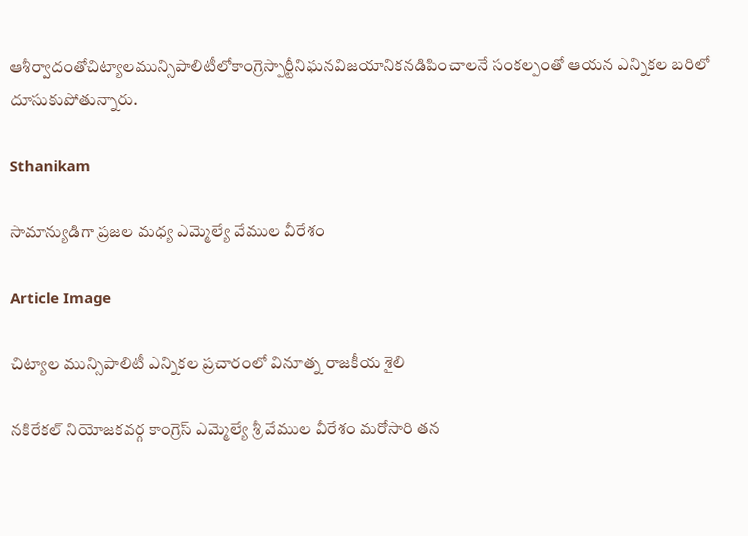ఆశీర్వాదంతోచిట్యాలమున్సిపాలిటీలోకాంగ్రెస్పార్టీనిఘనవిజయానికనడిపించాలనే సంకల్పంతో ఆయన ఎన్నికల బరిలో దూసుకుపోతున్నారు.

Sthanikam

సామాన్యుడిగా ప్రజల మధ్య ఎమ్మెల్యే వేముల వీరేశం

Article Image

చిట్యాల మున్సిపాలిటీ ఎన్నికల ప్రచారంలో వినూత్న రాజకీయ శైలి

నకిరేకల్ నియోజకవర్గ కాంగ్రెస్ ఎమ్మెల్యే శ్రీ వేముల వీరేశం మరోసారి తన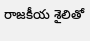రాజకీయ శైలితో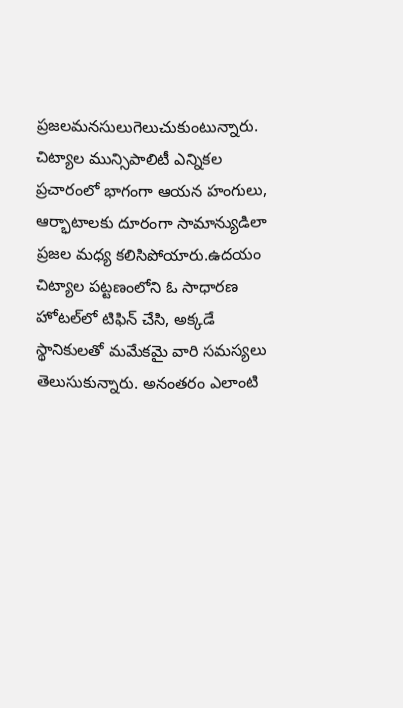ప్రజలమనసులుగెలుచుకుంటున్నారు. చిట్యాల మున్సిపాలిటీ ఎన్నికల ప్రచారంలో భాగంగా ఆయన హంగులు, ఆర్భాటాలకు దూరంగా సామాన్యుడిలా ప్రజల మధ్య కలిసిపోయారు.ఉదయం చిట్యాల పట్టణంలోని ఓ సాధారణ హోటల్‌లో టిఫిన్ చేసి, అక్కడే స్థానికులతో మమేకమై వారి సమస్యలు తెలుసుకున్నారు. అనంతరం ఎలాంటి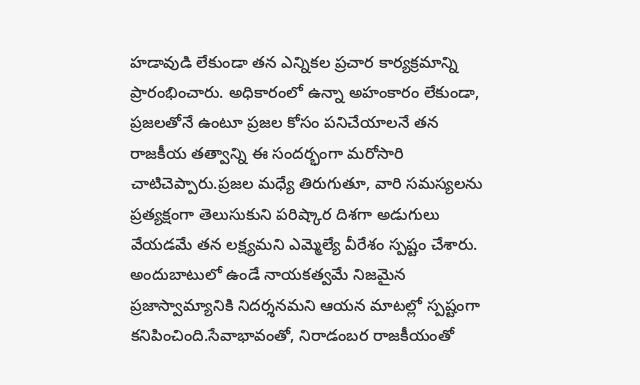హడావుడి లేకుండా తన ఎన్నికల ప్రచార కార్యక్రమాన్ని ప్రారంభించారు. అధికారంలో ఉన్నా అహంకారం లేకుండా, ప్రజలతోనే ఉంటూ ప్రజల కోసం పనిచేయాలనే తన రాజకీయ తత్వాన్ని ఈ సందర్భంగా మరోసారి చాటిచెప్పారు.ప్రజల మధ్యే తిరుగుతూ, వారి సమస్యలను ప్రత్యక్షంగా తెలుసుకుని పరిష్కార దిశగా అడుగులు వేయడమే తన లక్ష్యమని ఎమ్మెల్యే వీరేశం స్పష్టం చేశారు. అందుబాటులో ఉండే నాయకత్వమే నిజమైన ప్రజాస్వామ్యానికి నిదర్శనమని ఆయన మాటల్లో స్పష్టంగా కనిపించింది.సేవాభావంతో, నిరాడంబర రాజకీయంతో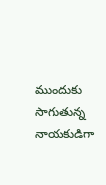ముందుకు సాగుతున్న నాయకుడిగా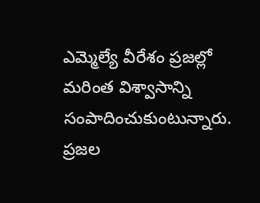ఎమ్మెల్యే వీరేశం ప్రజల్లో మరింత విశ్వాసాన్ని సంపాదించుకుంటున్నారు. ప్రజల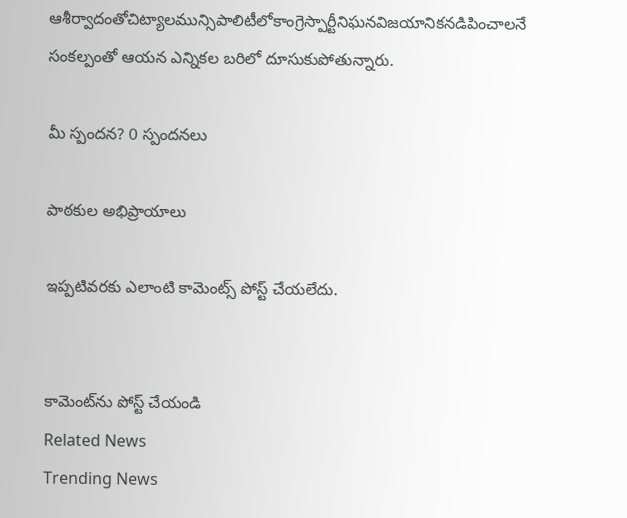ఆశీర్వాదంతోచిట్యాలమున్సిపాలిటీలోకాంగ్రెస్పార్టీనిఘనవిజయానికనడిపించాలనే సంకల్పంతో ఆయన ఎన్నికల బరిలో దూసుకుపోతున్నారు.

మీ స్పందన? 0 స్పందనలు

పాఠకుల అభిప్రాయాలు

ఇప్పటివరకు ఎలాంటి కామెంట్స్ పోస్ట్ చేయలేదు.


కామెంట్‌ను పోస్ట్ చేయండి
Related News
Trending News